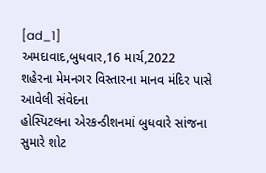[ad_1]
અમદાવાદ,બુધવાર,16 માર્ચ,2022
શહેરના મેમનગર વિસ્તારના માનવ મંદિર પાસે આવેલી સંવેદના
હોસ્પિટલના એરકન્ડીશનમાં બુધવારે સાંજના સુમારે શોટ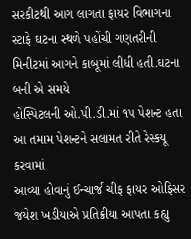સરકીટથી આગ લાગતા ફાયર વિભાગના
સ્ટાફે ઘટના સ્થળે પહોંચી ગણતરીની મિનીટમાં આગને કાબૂમાં લીધી હતી.ઘટના બની એ સમયે
હોસ્પિટલની ઓ.પી.ડી.માં ૧૫ પેશન્ટ હતા આ તમામ પેશન્ટને સલામત રીતે રેસ્કયૂ કરવામાં
આવ્યા હોવાનું ઈન્ચાર્જ ચીફ ફાયર ઓફિસર જયેશ ખડીયાએ પ્રતિક્રીયા આપતા કહ્યુ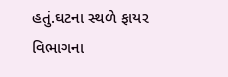હતું.ઘટના સ્થળે ફાયર વિભાગના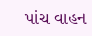પાંચ વાહન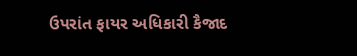ઉપરાંત ફાયર અધિકારી કૈજાદ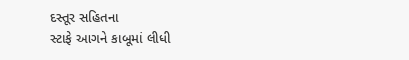દસ્તૂર સહિતના
સ્ટાફે આગને કાબૂમાં લીધી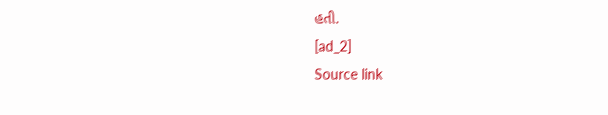હતી.
[ad_2]
Source link